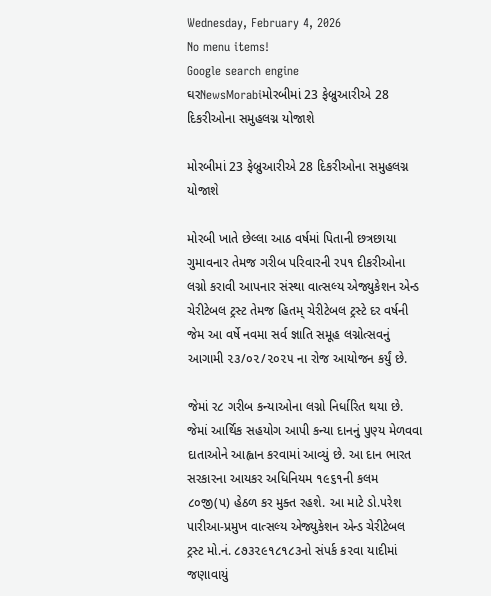Wednesday, February 4, 2026
No menu items!
Google search engine
ઘરNewsMorabiમોરબીમાં 23 ફેબ્રુઆરીએ 28 દિકરીઓના સમુહલગ્ન યોજાશે

મોરબીમાં 23 ફેબ્રુઆરીએ 28 દિકરીઓના સમુહલગ્ન યોજાશે

મોરબી ખાતે છેલ્લા આઠ વર્ષમાં પિતાની છત્રછાયા ગુમાવનાર તેમજ ગરીબ પરિવારની રપ૧ દીકરીઓના લગ્નો કરાવી આપનાર સંસ્થા વાત્સલ્ય એજ્યુકેશન એન્ડ ચેરીટેબલ ટ્રસ્ટ તેમજ હિતમ્ ચેરીટેબલ ટ્રસ્ટે દર વર્ષની જેમ આ વર્ષે નવમા સર્વ જ્ઞાતિ સમૂહ લગ્નોત્સવનું આગામી ૨૩/૦૨/૨૦૨૫ ના રોજ આયોજન કર્યું છે.

જેમાં ર૮ ગરીબ કન્યાઓના લગ્નો નિર્ધારિત થયા છે. જેમાં આર્થિક સહયોગ આપી કન્યા દાનનું પુણ્ય મેળવવા દાતાઓને આહ્વાન કરવામાં આવ્યું છે. આ દાન ભારત સરકારના આયકર અધિનિયમ ૧૯૬૧ની કલમ ૮૦જી(પ) હેઠળ કર મુક્ત રહશે. આ માટે ડો.પરેશ પારીઆ-પ્રમુખ વાત્સલ્ય એજ્યુકેશન એન્ડ ચેરીટેબલ ટ્રસ્ટ મો.નં. ૮૭૩૨૯૧૮૧૮૩નો સંપર્ક ક૨વા યાદીમાં જણાવાયું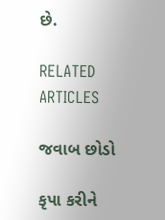છે.

RELATED ARTICLES

જવાબ છોડો

કૃપા કરીને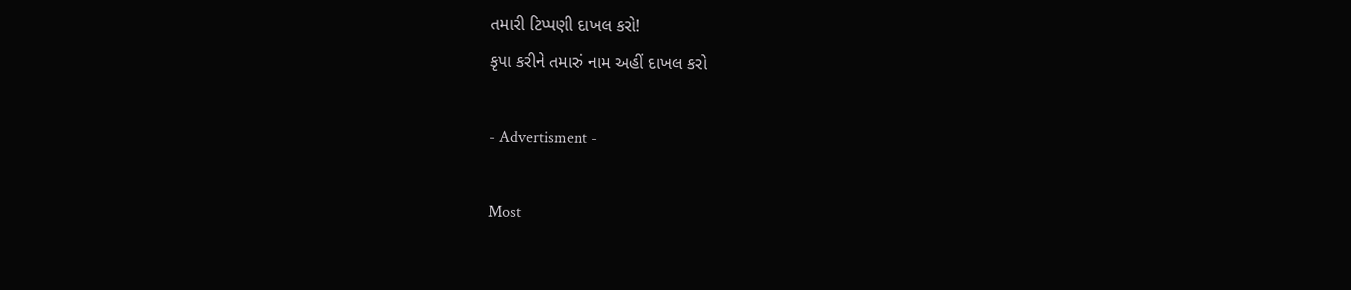તમારી ટિપ્પણી દાખલ કરો!
કૃપા કરીને તમારું નામ અહીં દાખલ કરો

- Advertisment -

Most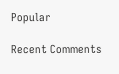Popular

Recent Comments